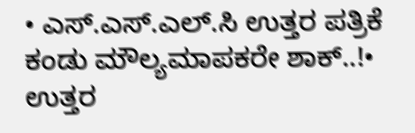• ಎಸ್.ಎಸ್.ಎಲ್.ಸಿ ಉತ್ತರ ಪತ್ರಿಕೆ ಕಂಡು ಮೌಲ್ಯಮಾಪಕರೇ ಶಾಕ್..!• ಉತ್ತರ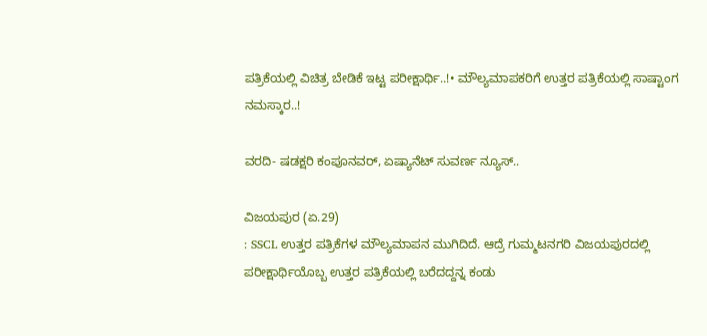ಪತ್ರಿಕೆಯಲ್ಲಿ ವಿಚಿತ್ರ ಬೇಡಿಕೆ ಇಟ್ಟ ಪರೀಕ್ಷಾರ್ಥಿ..!• ಮೌಲ್ಯಮಾಪಕರಿಗೆ ಉತ್ತರ ಪತ್ರಿಕೆಯಲ್ಲಿ ಸಾಷ್ಟಾಂಗ ನಮಸ್ಕಾರ..!

ವರದಿ- ಷಡಕ್ಷರಿ ಕಂಪೂನವರ್‌, ಏಷ್ಯಾನೆಟ್‌ ಸುವರ್ಣ ನ್ಯೂಸ್..

ವಿಜಯಪುರ (ಏ.29)
: SSCL ಉತ್ತರ ಪತ್ರಿಕೆಗಳ ಮೌಲ್ಯಮಾಪನ ಮುಗಿದಿದೆ. ಆದ್ರೆ ಗುಮ್ಮಟನಗರಿ ವಿಜಯಪುರದಲ್ಲಿ ಪರೀಕ್ಷಾರ್ಥಿಯೊಬ್ಬ ಉತ್ತರ ಪತ್ರಿಕೆಯಲ್ಲಿ ಬರೆದದ್ದನ್ನ ಕಂಡು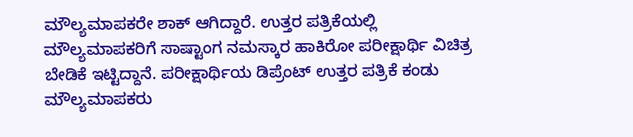ಮೌಲ್ಯಮಾಪಕರೇ ಶಾಕ್‌ ಆಗಿದ್ದಾರೆ. ಉತ್ತರ ಪತ್ರಿಕೆಯಲ್ಲಿ ಮೌಲ್ಯಮಾಪಕರಿಗೆ ಸಾಷ್ಟಾಂಗ ನಮಸ್ಕಾರ ಹಾಕಿರೋ ಪರೀಕ್ಷಾರ್ಥಿ ವಿಚಿತ್ರ ಬೇಡಿಕೆ ಇಟ್ಟಿದ್ದಾನೆ. ಪರೀಕ್ಷಾರ್ಥಿಯ ಡಿಪ್ರೆಂಟ್‌ ಉತ್ತರ ಪತ್ರಿಕೆ ಕಂಡು ಮೌಲ್ಯಮಾಪಕರು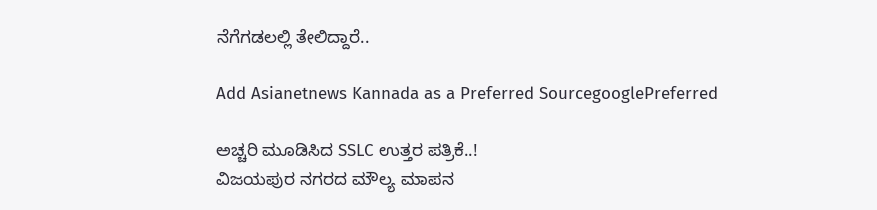ನೆಗೆಗಡಲಲ್ಲಿ ತೇಲಿದ್ದಾರೆ..

Add Asianetnews Kannada as a Preferred SourcegooglePreferred

ಅಚ್ಚರಿ ಮೂಡಿಸಿದ SSLC ಉತ್ತರ ಪತ್ರಿಕೆ..!
ವಿಜಯಪುರ ನಗರದ ಮೌಲ್ಯ ಮಾಪನ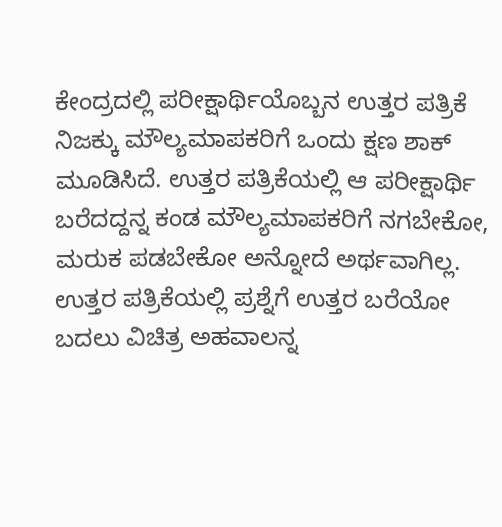ಕೇಂದ್ರದಲ್ಲಿ ಪರೀಕ್ಷಾರ್ಥಿಯೊಬ್ಬನ ಉತ್ತರ ಪತ್ರಿಕೆ ನಿಜಕ್ಕು ಮೌಲ್ಯಮಾಪಕರಿಗೆ ಒಂದು ಕ್ಷಣ ಶಾಕ್‌ ಮೂಡಿಸಿದೆ. ಉತ್ತರ ಪತ್ರಿಕೆಯಲ್ಲಿ ಆ ಪರೀಕ್ಷಾರ್ಥಿ ಬರೆದದ್ದನ್ನ ಕಂಡ ಮೌಲ್ಯಮಾಪಕರಿಗೆ ನಗಬೇಕೋ, ಮರುಕ ಪಡಬೇಕೋ ಅನ್ನೋದೆ ಅರ್ಥವಾಗಿಲ್ಲ. ಉತ್ತರ ಪತ್ರಿಕೆಯಲ್ಲಿ ಪ್ರಶ್ನೆಗೆ ಉತ್ತರ ಬರೆಯೋ ಬದಲು ವಿಚಿತ್ರ ಅಹವಾಲನ್ನ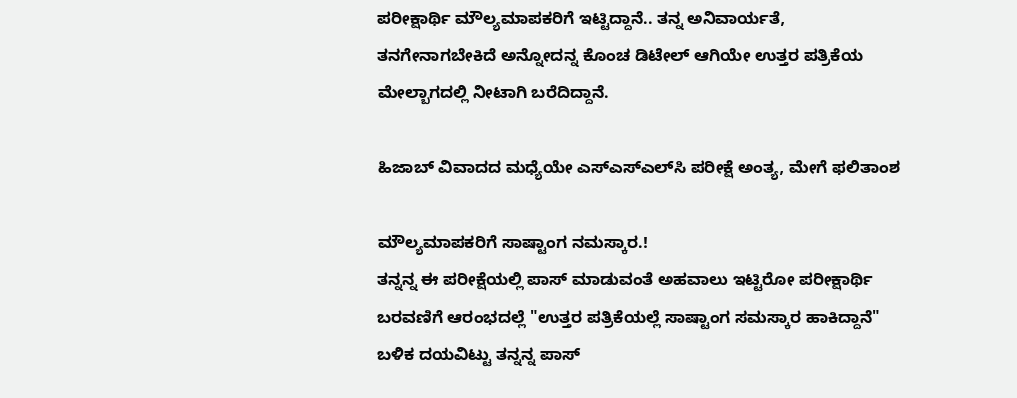ಪರೀಕ್ಷಾರ್ಥಿ ಮೌಲ್ಯಮಾಪಕರಿಗೆ ಇಟ್ಟಿದ್ದಾನೆ.. ತನ್ನ ಅನಿವಾರ್ಯತೆ, ತನಗೇನಾಗಬೇಕಿದೆ ಅನ್ನೋದನ್ನ ಕೊಂಚ ಡಿಟೇಲ್‌ ಆಗಿಯೇ ಉತ್ತರ ಪತ್ರಿಕೆಯ ಮೇಲ್ಬಾಗದಲ್ಲಿ ನೀಟಾಗಿ ಬರೆದಿದ್ದಾನೆ.

ಹಿಜಾಬ್‌ ವಿವಾದದ ಮಧ್ಯೆಯೇ ಎಸ್‌ಎಸ್‌ಎಲ್‌ಸಿ ಪರೀಕ್ಷೆ ಅಂತ್ಯ, ಮೇಗೆ ಫಲಿತಾಂಶ

ಮೌಲ್ಯಮಾಪಕರಿಗೆ ಸಾಷ್ಟಾಂಗ ನಮಸ್ಕಾರ.!
ತನ್ನನ್ನ ಈ ಪರೀಕ್ಷೆಯಲ್ಲಿ ಪಾಸ್‌ ಮಾಡುವಂತೆ ಅಹವಾಲು ಇಟ್ಟಿರೋ ಪರೀಕ್ಷಾರ್ಥಿ ಬರವಣಿಗೆ ಆರಂಭದಲ್ಲೆ "ಉತ್ತರ ಪತ್ರಿಕೆಯಲ್ಲೆ ಸಾಷ್ಟಾಂಗ ಸಮಸ್ಕಾರ ಹಾಕಿದ್ದಾನೆ" ಬಳಿಕ ದಯವಿಟ್ಟು ತನ್ನನ್ನ ಪಾಸ್‌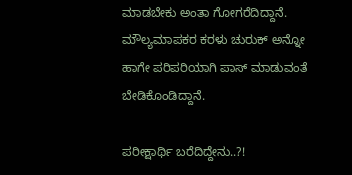ಮಾಡಬೇಕು ಅಂತಾ ಗೋಗರೆದಿದ್ದಾನೆ. ಮೌಲ್ಯಮಾಪಕರ ಕರಳು ಚುರುಕ್‌ ಅನ್ನೋ ಹಾಗೇ ಪರಿಪರಿಯಾಗಿ ಪಾಸ್‌ ಮಾಡುವಂತೆ ಬೇಡಿಕೊಂಡಿದ್ದಾನೆ.

ಪರೀಕ್ಷಾರ್ಥಿ ಬರೆದಿದ್ದೇನು..?!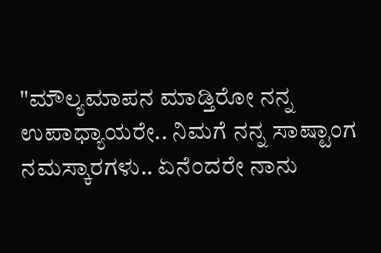"ಮೌಲ್ಯಮಾಪನ ಮಾಡ್ತಿರೋ ನನ್ನ ಉಪಾಧ್ಯಾಯರೇ.. ನಿಮಗೆ ನನ್ನ ಸಾಷ್ಟಾಂಗ ನಮಸ್ಕಾರಗಳು.. ಏನೆಂದರೇ ನಾನು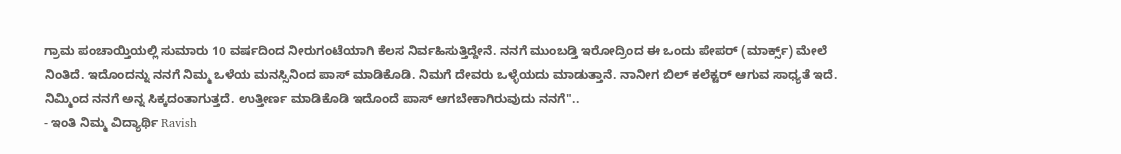ಗ್ರಾಮ ಪಂಚಾಯ್ತಿಯಲ್ಲಿ ಸುಮಾರು 10 ವರ್ಷದಿಂದ ನೀರುಗಂಟೆಯಾಗಿ ಕೆಲಸ ನಿರ್ವಹಿಸುತ್ತಿದ್ದೇನೆ. ನನಗೆ ಮುಂಬಡ್ತಿ ಇರೋದ್ರಿಂದ ಈ ಒಂದು ಪೇಪರ್ (ಮಾರ್ಕ್ಸ್) ಮೇಲೆ ನಿಂತಿದೆ. ಇದೊಂದನ್ನು ನನಗೆ ನಿಮ್ಮ ಒಳೆಯ ಮನಸ್ಸಿನಿಂದ ಪಾಸ್ ಮಾಡಿಕೊಡಿ. ನಿಮಗೆ ದೇವರು ಒಳ್ಳೆಯದು ಮಾಡುತ್ತಾನೆ. ನಾನೀಗ ಬಿಲ್ ಕಲೆಕ್ಟರ್ ಆಗುವ ಸಾಧ್ಯತೆ ಇದೆ. ನಿಮ್ಮಿಂದ ನನಗೆ ಅನ್ನ ಸಿಕ್ಕದಂತಾಗುತ್ತದೆ. ಉತ್ತೀರ್ಣ ಮಾಡಿಕೊಡಿ ಇದೊಂದೆ ಪಾಸ್ ಆಗಬೇಕಾಗಿರುವುದು ನನಗೆ"..
- ಇಂತಿ ನಿಮ್ಮ ವಿದ್ಯಾರ್ಥಿ Ravish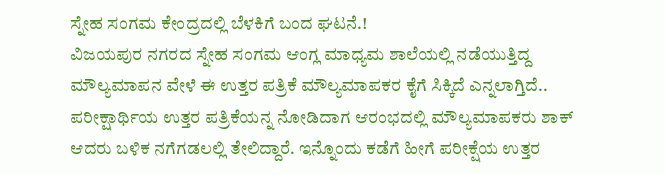ಸ್ನೇಹ ಸಂಗಮ ಕೇಂದ್ರದಲ್ಲಿ ಬೆಳಕಿಗೆ ಬಂದ ಘಟನೆ.!
ವಿಜಯಪುರ ನಗರದ ಸ್ನೇಹ ಸಂಗಮ ಆಂಗ್ಲ ಮಾಧ್ಯಮ ಶಾಲೆಯಲ್ಲಿ ನಡೆಯುತ್ತಿದ್ದ ಮೌಲ್ಯಮಾಪನ ವೇಳೆ ಈ ಉತ್ತರ ಪತ್ರಿಕೆ ಮೌಲ್ಯಮಾಪಕರ ಕೈಗೆ ಸಿಕ್ಕಿದೆ ಎನ್ನಲಾಗ್ತಿದೆ.. ಪರೀಕ್ಷಾರ್ಥಿಯ ಉತ್ತರ ಪತ್ರಿಕೆಯನ್ನ ನೋಡಿದಾಗ ಆರಂಭದಲ್ಲಿ ಮೌಲ್ಯಮಾಪಕರು ಶಾಕ್‌ ಆದರು ಬಳಿಕ ನಗೆಗಡಲಲ್ಲಿ ತೇಲಿದ್ದಾರೆ. ಇನ್ನೊಂದು ಕಡೆಗೆ ಹೀಗೆ ಪರೀಕ್ಷೆಯ ಉತ್ತರ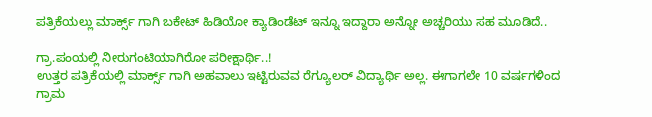ಪತ್ರಿಕೆಯಲ್ಲು ಮಾರ್ಕ್ಸ್‌ ಗಾಗಿ ಬಕೇಟ್‌ ಹಿಡಿಯೋ ಕ್ಯಾಡಿಂಡೆಟ್‌ ಇನ್ನೂ ಇದ್ದಾರಾ ಅನ್ನೋ ಅಚ್ಚರಿಯು ಸಹ ಮೂಡಿದೆ..

ಗ್ರಾ.ಪಂಯಲ್ಲಿ ನೀರುಗಂಟಿಯಾಗಿರೋ ಪರೀಕ್ಷಾರ್ಥಿ..!
ಉತ್ತರ ಪತ್ರಿಕೆಯಲ್ಲಿ ಮಾರ್ಕ್ಸ್‌ ಗಾಗಿ ಅಹವಾಲು ಇಟ್ಟಿರುವವ ರೆಗ್ಯೂಲರ್‌ ವಿದ್ಯಾರ್ಥಿ ಅಲ್ಲ. ಈಗಾಗಲೇ 10 ವರ್ಷಗಳಿಂದ ಗ್ರಾಮ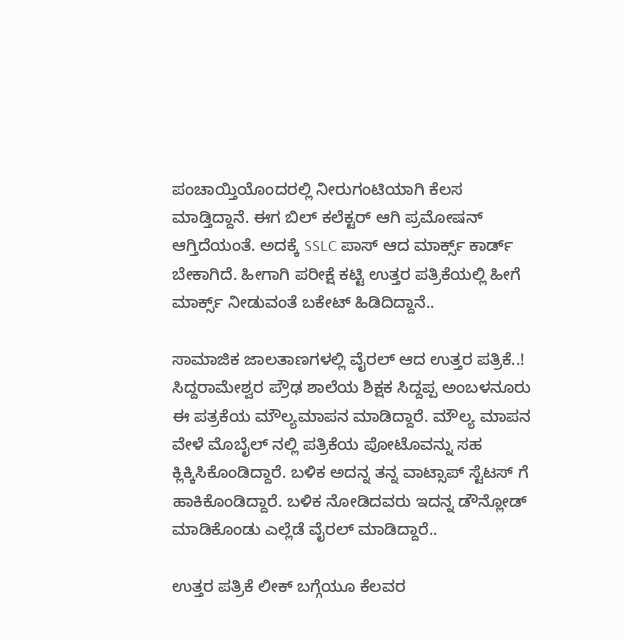ಪಂಚಾಯ್ತಿಯೊಂದರಲ್ಲಿ ನೀರುಗಂಟಿಯಾಗಿ ಕೆಲಸ ಮಾಡ್ತಿದ್ದಾನೆ. ಈಗ ಬಿಲ್‌ ಕಲೆಕ್ಟರ್‌ ಆಗಿ ಪ್ರಮೋಷನ್‌ ಆಗ್ತಿದೆಯಂತೆ. ಅದಕ್ಕೆ SSLC ಪಾಸ್‌ ಆದ ಮಾರ್ಕ್ಸ್‌ ಕಾರ್ಡ್‌ ಬೇಕಾಗಿದೆ. ಹೀಗಾಗಿ ಪರೀಕ್ಷೆ ಕಟ್ಟಿ ಉತ್ತರ ಪತ್ರಿಕೆಯಲ್ಲಿ ಹೀಗೆ ಮಾರ್ಕ್ಸ್‌ ನೀಡುವಂತೆ ಬಕೇಟ್‌ ಹಿಡಿದಿದ್ದಾನೆ..

ಸಾಮಾಜಿಕ ಜಾಲತಾಣಗಳಲ್ಲಿ ವೈರಲ್‌ ಆದ ಉತ್ತರ ಪತ್ರಿಕೆ..!
ಸಿದ್ದರಾಮೇಶ್ವರ ಪ್ರೌಢ ಶಾಲೆಯ ಶಿಕ್ಷಕ ಸಿದ್ದಪ್ಪ ಅಂಬಳನೂರು ಈ ಪತ್ರಕೆಯ ಮೌಲ್ಯಮಾಪನ ಮಾಡಿದ್ದಾರೆ. ಮೌಲ್ಯ ಮಾಪನ ವೇಳೆ ಮೊಬೈಲ್‌ ನಲ್ಲಿ ಪತ್ರಿಕೆಯ ಪೋಟೊವನ್ನು ಸಹ ಕ್ಲಿಕ್ಕಿಸಿಕೊಂಡಿದ್ದಾರೆ. ಬಳಿಕ ಅದನ್ನ ತನ್ನ ವಾಟ್ಸಾಪ್‌ ಸ್ಟೆಟಸ್‌ ಗೆ ಹಾಕಿಕೊಂಡಿದ್ದಾರೆ. ಬಳಿಕ ನೋಡಿದವರು ಇದನ್ನ ಡೌನ್ಲೋಡ್‌ ಮಾಡಿಕೊಂಡು ಎಲ್ಲೆಡೆ ವೈರಲ್‌ ಮಾಡಿದ್ದಾರೆ..

ಉತ್ತರ ಪತ್ರಿಕೆ ಲೀಕ್‌ ಬಗ್ಗೆಯೂ ಕೆಲವರ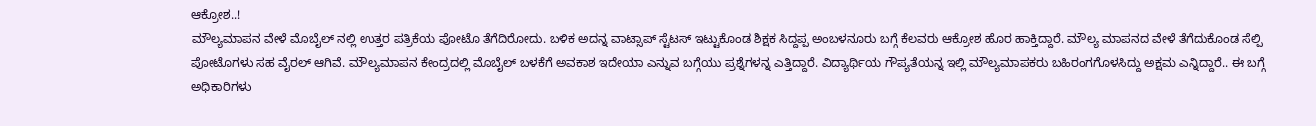ಆಕ್ರೋಶ..!
ಮೌಲ್ಯಮಾಪನ ವೇಳೆ ಮೊಬೈಲ್‌ ನಲ್ಲಿ ಉತ್ತರ ಪತ್ರಿಕೆಯ ಪೋಟೊ ತೆಗೆದಿರೋದು. ಬಳಿಕ ಅದನ್ನ ವಾಟ್ಸಾಪ್‌ ಸ್ಟೆಟಸ್‌ ಇಟ್ಟುಕೊಂಡ ಶಿಕ್ಷಕ ಸಿದ್ದಪ್ಪ ಅಂಬಳನೂರು ಬಗ್ಗೆ ಕೆಲವರು ಆಕ್ರೋಶ ಹೊರ ಹಾಕ್ತಿದ್ದಾರೆ. ಮೌಲ್ಯ ಮಾಪನದ ವೇಳೆ ತೆಗೆದುಕೊಂಡ ಸೆಲ್ಪಿ ಪೋಟೊಗಳು ಸಹ ವೈರಲ್‌ ಆಗಿವೆ. ಮೌಲ್ಯಮಾಪನ ಕೇಂದ್ರದಲ್ಲಿ ಮೊಬೈಲ್‌ ಬಳಕೆಗೆ ಅವಕಾಶ ಇದೇಯಾ ಎನ್ನುವ ಬಗ್ಗೆಯು ಪ್ರಶ್ನೆಗಳನ್ನ ಎತ್ತಿದ್ದಾರೆ. ವಿದ್ಯಾರ್ಥಿಯ ಗೌಪ್ಯತೆಯನ್ನ ಇಲ್ಲಿ ಮೌಲ್ಯಮಾಪಕರು ಬಹಿರಂಗಗೊಳಸಿದ್ದು ಅಕ್ಷಮ ಎನ್ನಿದ್ದಾರೆ.. ಈ ಬಗ್ಗೆ ಅಧಿಕಾರಿಗಳು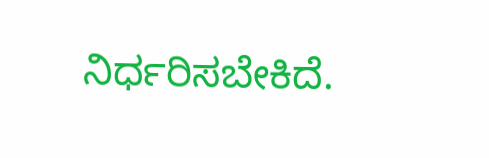ನಿರ್ಧರಿಸಬೇಕಿದೆ.